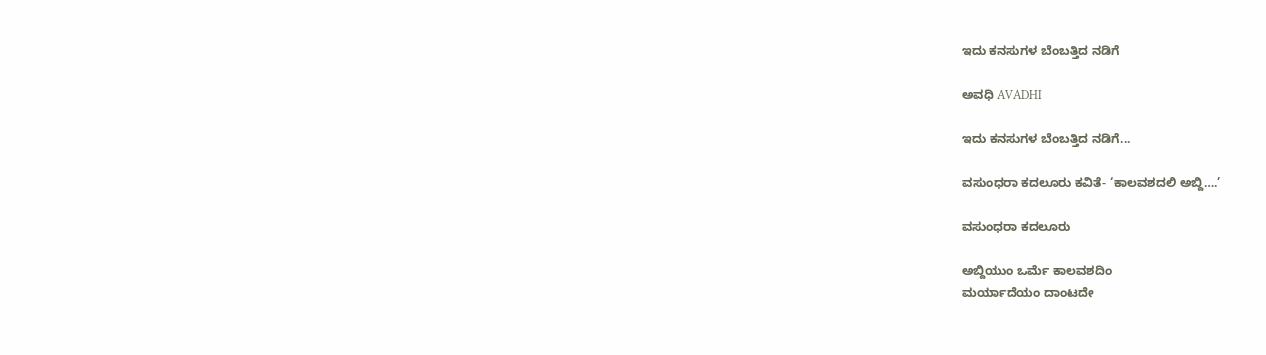ಇದು ಕನಸುಗಳ ಬೆಂಬತ್ತಿದ ನಡಿಗೆ‍

ಅವಧಿ AVADHI

ಇದು ಕನಸುಗಳ ಬೆಂಬತ್ತಿದ ನಡಿಗೆ...

ವಸುಂಧರಾ ಕದಲೂರು ಕವಿತೆ- ‘ಕಾಲವಶದಲಿ ಅಬ್ದಿ….’

ವಸುಂಧರಾ ಕದಲೂರು

ಅಬ್ದಿಯುಂ ಒರ್ಮೆ ಕಾಲವಶದಿಂ
ಮರ್ಯಾದೆಯಂ ದಾಂಟದೇ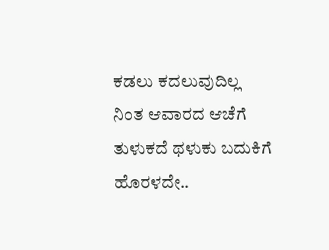ಕಡಲು ಕದಲುವುದಿಲ್ಲ
ನಿಂತ ಆವಾರದ ಆಚೆಗೆ
ತುಳುಕದೆ ಥಳುಕು ಬದುಕಿಗೆ
ಹೊರಳದೇ..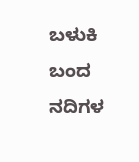ಬಳುಕಿ ಬಂದ
ನದಿಗಳ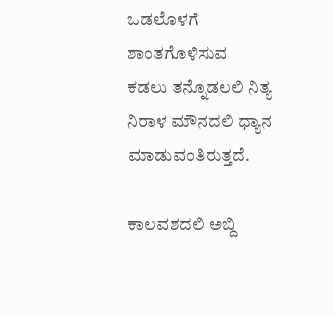ಒಡಲೊಳಗೆ
ಶಾಂತಗೊಳಿಸುವ
ಕಡಲು ತನ್ನೊಡಲಲಿ ನಿತ್ಯ
ನಿರಾಳ ಮೌನದಲಿ ಧ್ಯಾನ
ಮಾಡುವಂತಿರುತ್ತದೆ.

ಕಾಲವಶದಲಿ ಅಬ್ದಿ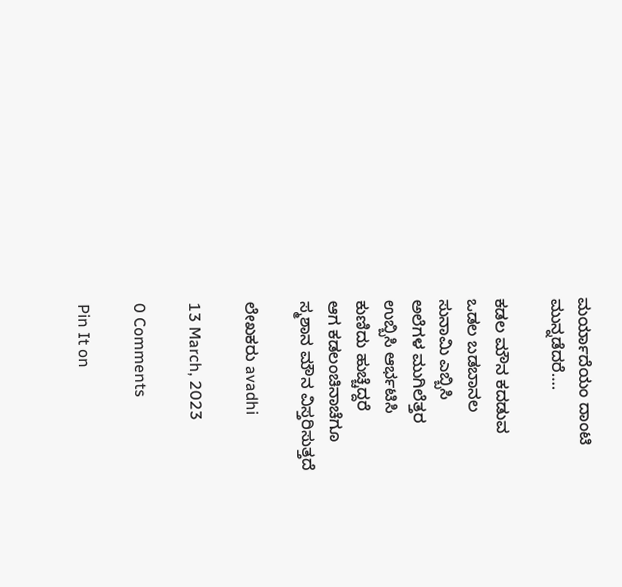ಮರ್ಯಾದೆಯಂ ದಾಂಟಿ
ಮುನ್ನಡೆದರೆ….

ಕಡಲ ಮೌನ ಕದಡುವ
ಒಡಲ ಬಡಬಾನಲ
ಸುನಾಮಿ ಎಬ್ಬಿಸಿ
ಅಲೆಗಳ ಮುಗಿಲೆತ್ತರ
ಉಬ್ಬಿಸಿ ಆರ್ಭಟಿಸಿ
ಕುಣಿದು ಹುಚ್ಚೆದ್ದರೆ
ಆಗ ಕಡಲಂಚಿನಾಚೆಗೂ
ಸ್ಮಶಾನ ಮೌನ ವಿಸ್ತರಿಸುತ್ತದೆ

ಲೇಖಕರು avadhi

13 March, 2023

0 Comments

Pin It on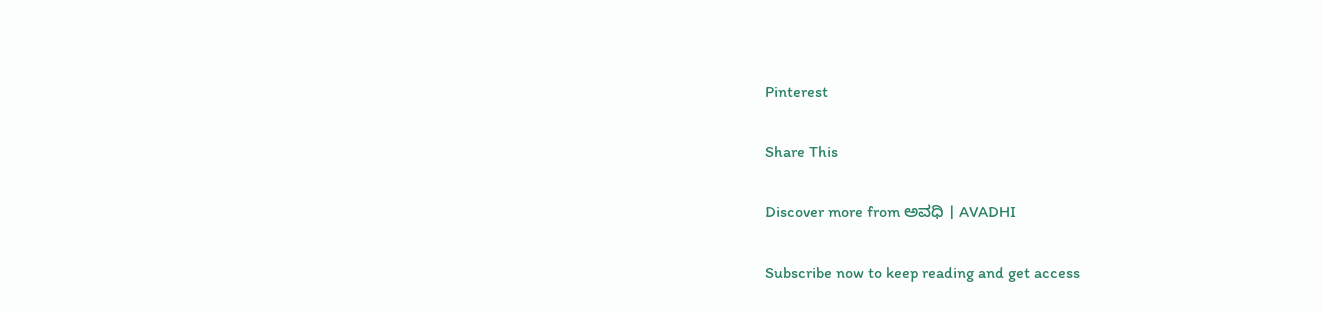Pinterest

Share This

Discover more from ಅವಧಿ । AVADHI

Subscribe now to keep reading and get access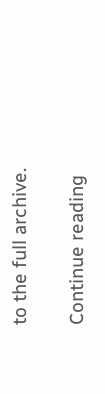to the full archive.

Continue reading